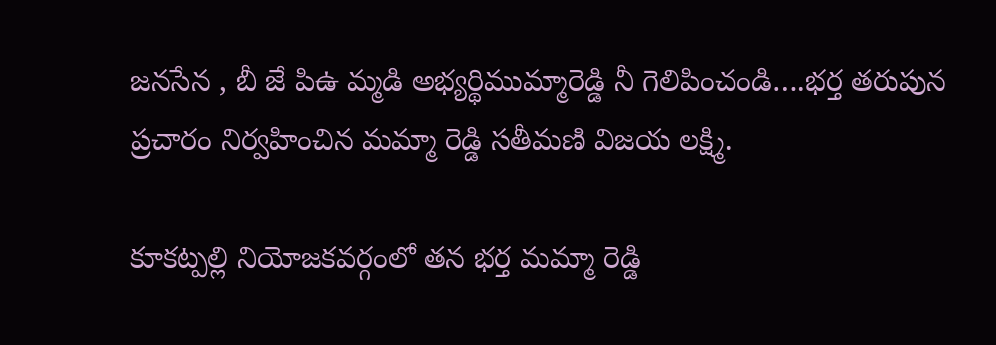జనసేన , బీ జే పిఉ మ్మడి అభ్యర్థిముమ్మారెడ్డి నీ గెలిపించండి….భర్త తరుపున ప్రచారం నిర్వహించిన మమ్మా రెడ్డి సతీమణి విజయ లక్ష్మి.

కూకట్పల్లి నియోజకవర్గంలో తన భర్త మమ్మా రెడ్డి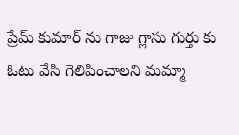ప్రేమ్ కుమార్ ను గాజు గ్లాసు గుర్తు కు ఓటు వేసి గెలిపించాలని మమ్మా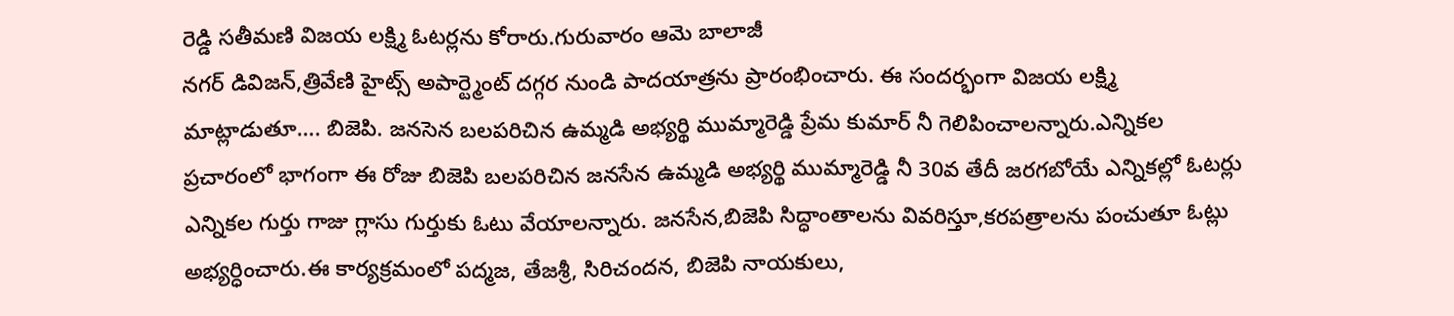రెడ్డి సతీమణి విజయ లక్ష్మి ఓటర్లను కోరారు.గురువారం ఆమె బాలాజీ
నగర్ డివిజన్,త్రివేణి హైట్స్ అపార్ట్మెంట్ దగ్గర నుండి పాదయాత్రను ప్రారంభించారు. ఈ సందర్భంగా విజయ లక్ష్మి మాట్లాడుతూ…. బిజెపి. జనసెన బలపరిచిన ఉమ్మడి అభ్యర్థి ముమ్మారెడ్డి ప్రేమ కుమార్ నీ గెలిపించాలన్నారు.ఎన్నికల ప్రచారంలో భాగంగా ఈ రోజు బిజెపి బలపరిచిన జనసేన ఉమ్మడి అభ్యర్థి ముమ్మారెడ్డి నీ 30వ తేదీ జరగబోయే ఎన్నికల్లో ఓటర్లు ఎన్నికల గుర్తు గాజు గ్లాసు గుర్తుకు ఓటు వేయాలన్నారు. జనసేన,బిజెపి సిద్ధాంతాలను వివరిస్తూ,కరపత్రాలను పంచుతూ ఓట్లు అభ్యర్ధించారు.ఈ కార్యక్రమంలో పద్మజ, తేజశ్రీ, సిరిచందన, బిజెపి నాయకులు,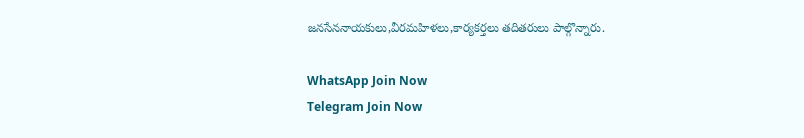జనసేననాయకులు,వీరమహిళలు,కార్యకర్తలు తదితరులు పాల్గొన్నారు.

WhatsApp Join Now
Telegram Join Now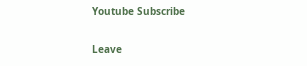Youtube Subscribe

Leave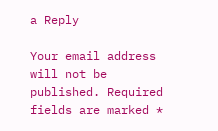a Reply

Your email address will not be published. Required fields are marked *